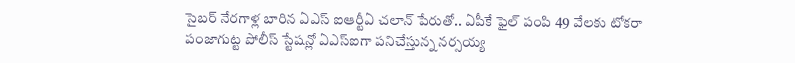సైబర్ నేరగాళ్ల బారిన ఏఎస్ ఐఆర్టీఏ చలాన్ పేరుతో.. ఏపీకే ఫైల్ పంపి 49 వేలకు టోకరా
పంజాగుట్ట పోలీస్ స్టేషన్లో ఏఎస్ఐగా పనిచేస్తున్న నర్సయ్య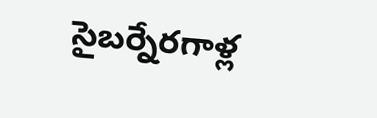సైబర్నేరగాళ్ల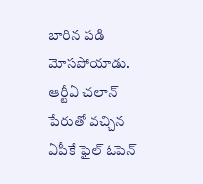బారిన పడి మోసపోయాడు. ఆర్టీఏ చలాన్ పేరుతో వచ్చిన ఏపీకే ఫైల్ ఓపెన్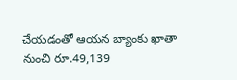చేయడంతో ఆయన బ్యాంకు ఖాతా నుంచి రూ.49,139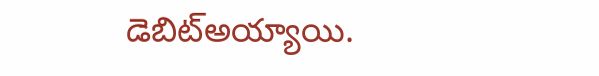డెబిట్అయ్యాయి.